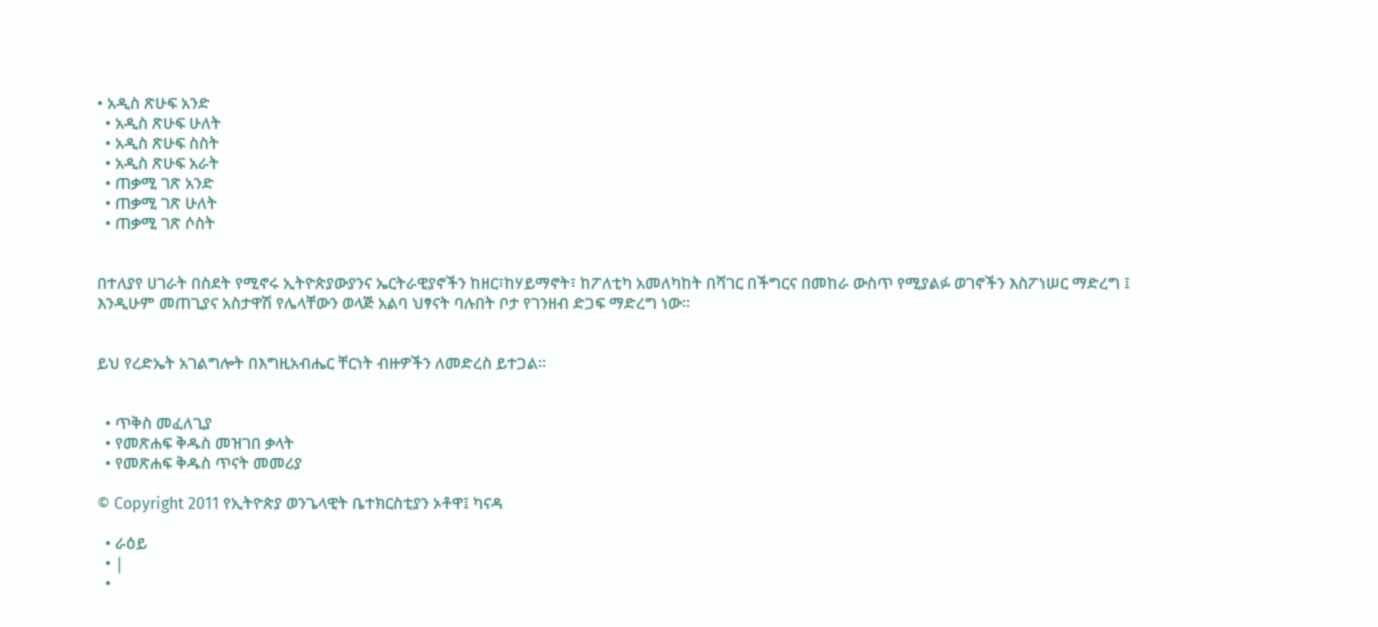• አዲስ ጽሁፍ አንድ
  • አዲስ ጽሁፍ ሁለት
  • አዲስ ጽሁፍ ስስት
  • አዲስ ጽሁፍ አራት
  • ጠቃሚ ገጽ አንድ
  • ጠቃሚ ገጽ ሁለት
  • ጠቃሚ ገጽ ሶስት


በተለያየ ሀገራት በስደት የሚኖሩ ኢትዮጵያውያንና ኤርትራዊያኖችን ከዘር፣ከሃይማኖት፣ ከፖለቲካ አመለካከት በሻገር በችግርና በመከራ ውስጥ የሚያልፉ ወገኖችን እስፖነሠር ማድረግ ፤ እንዲሁም መጠጊያና አስታዋሽ የሌላቸውን ወላጅ አልባ ህፃናት ባሉበት ቦታ የገንዘብ ድጋፍ ማድረግ ነው፡፡


ይህ የረድኤት አገልግሎት በእግዚአብሔር ቸርነት ብዙዎችን ለመድረስ ይተጋል፡፡


  • ጥቅስ መፈለጊያ
  • የመጽሐፍ ቅዱስ መዝገበ ቃላት
  • የመጽሐፍ ቅዱስ ጥናት መመሪያ

© Copyright 2011 የኢትዮጵያ ወንጌላዊት ቤተክርስቲያን ኦቶዋ፤ ካናዳ

  • ራዕይ
  • |
  •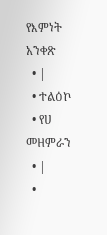የእምነት አንቀጽ
  • |
  • ተልዕኮ
  • የሀ መዘምራን
  • |
  •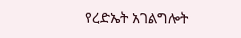የረድኤት አገልግሎት